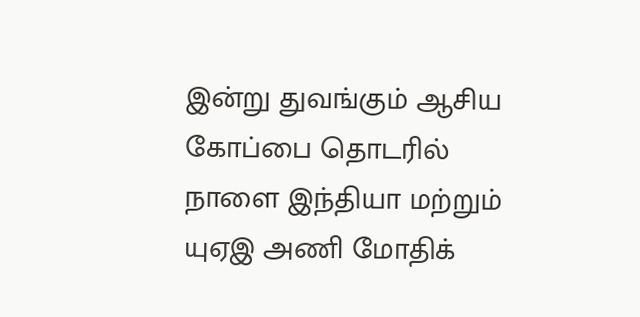இன்று துவங்கும் ஆசிய கோப்பை தொடரில் நாளை இந்தியா மற்றும் யுஏஇ அணி மோதிக்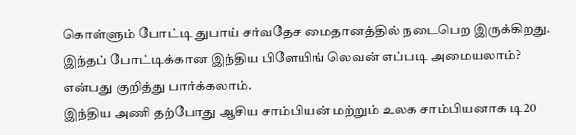கொள்ளும் போட்டி துபாய் சர்வதேச மைதானத்தில் நடைபெற இருக்கிறது. இந்தப் போட்டிக்கான இந்திய பிளேயிங் லெவன் எப்படி அமையலாம்? என்பது குறித்து பார்க்கலாம்.
இந்திய அணி தற்போது ஆசிய சாம்பியன் மற்றும் உலக சாம்பியனாக டி20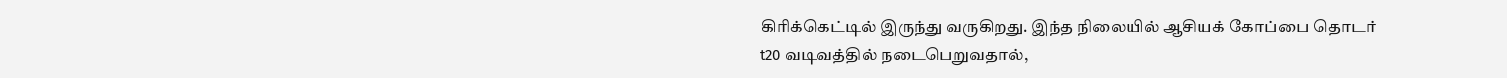கிரிக்கெட்டில் இருந்து வருகிறது. இந்த நிலையில் ஆசியக் கோப்பை தொடர் t20 வடிவத்தில் நடைபெறுவதால்,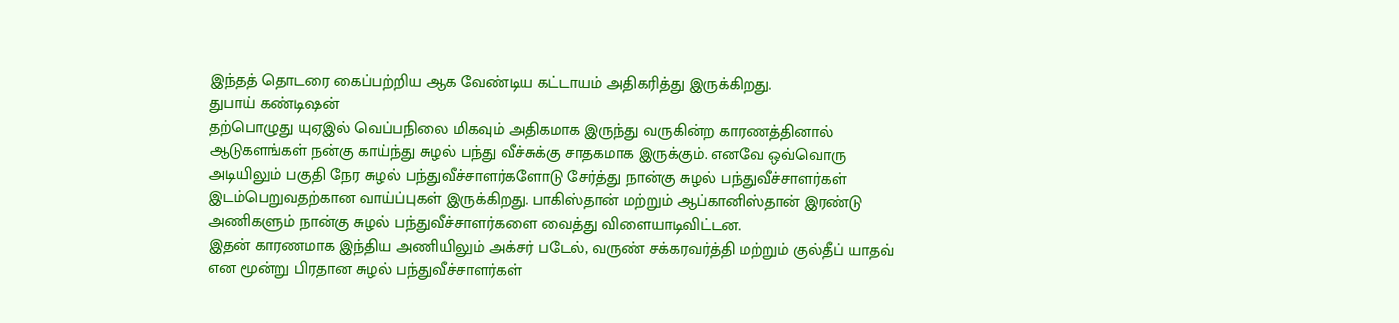இந்தத் தொடரை கைப்பற்றிய ஆக வேண்டிய கட்டாயம் அதிகரித்து இருக்கிறது.
துபாய் கண்டிஷன்
தற்பொழுது யுஏஇல் வெப்பநிலை மிகவும் அதிகமாக இருந்து வருகின்ற காரணத்தினால் ஆடுகளங்கள் நன்கு காய்ந்து சுழல் பந்து வீச்சுக்கு சாதகமாக இருக்கும். எனவே ஒவ்வொரு அடியிலும் பகுதி நேர சுழல் பந்துவீச்சாளர்களோடு சேர்த்து நான்கு சுழல் பந்துவீச்சாளர்கள் இடம்பெறுவதற்கான வாய்ப்புகள் இருக்கிறது. பாகிஸ்தான் மற்றும் ஆப்கானிஸ்தான் இரண்டு அணிகளும் நான்கு சுழல் பந்துவீச்சாளர்களை வைத்து விளையாடிவிட்டன.
இதன் காரணமாக இந்திய அணியிலும் அக்சர் படேல், வருண் சக்கரவர்த்தி மற்றும் குல்தீப் யாதவ் என மூன்று பிரதான சுழல் பந்துவீச்சாளர்கள்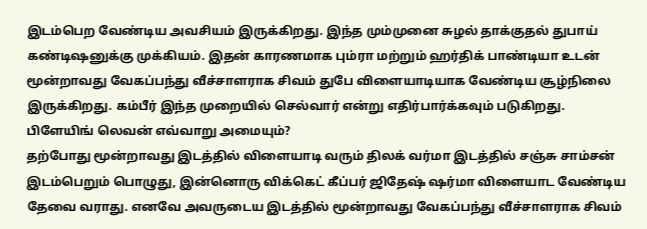இடம்பெற வேண்டிய அவசியம் இருக்கிறது. இந்த மும்முனை சுழல் தாக்குதல் துபாய் கண்டிஷனுக்கு முக்கியம். இதன் காரணமாக பும்ரா மற்றும் ஹர்திக் பாண்டியா உடன் மூன்றாவது வேகப்பந்து வீச்சாளராக சிவம் துபே விளையாடியாக வேண்டிய சூழ்நிலை இருக்கிறது. கம்பீர் இந்த முறையில் செல்வார் என்று எதிர்பார்க்கவும் படுகிறது.
பிளேயிங் லெவன் எவ்வாறு அமையும்?
தற்போது மூன்றாவது இடத்தில் விளையாடி வரும் திலக் வர்மா இடத்தில் சஞ்சு சாம்சன் இடம்பெறும் பொழுது, இன்னொரு விக்கெட் கீப்பர் ஜிதேஷ் ஷர்மா விளையாட வேண்டிய தேவை வராது. எனவே அவருடைய இடத்தில் மூன்றாவது வேகப்பந்து வீச்சாளராக சிவம்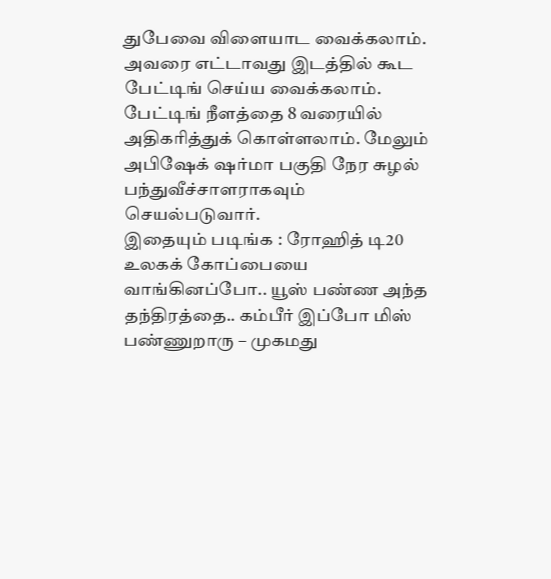துபேவை விளையாட வைக்கலாம். அவரை எட்டாவது இடத்தில் கூட பேட்டிங் செய்ய வைக்கலாம். பேட்டிங் நீளத்தை 8 வரையில் அதிகரித்துக் கொள்ளலாம். மேலும் அபிஷேக் ஷர்மா பகுதி நேர சுழல் பந்துவீச்சாளராகவும் செயல்படுவார்.
இதையும் படிங்க : ரோஹித் டி20 உலகக் கோப்பையை வாங்கினப்போ.. யூஸ் பண்ண அந்த தந்திரத்தை.. கம்பீர் இப்போ மிஸ் பண்ணுறாரு – முகமது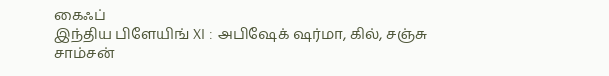கைஃப்
இந்திய பிளேயிங் XI : அபிஷேக் ஷர்மா, கில், சஞ்சு சாம்சன்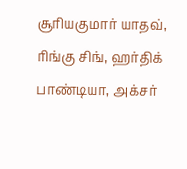சூரியகுமார் யாதவ், ரிங்கு சிங், ஹர்திக் பாண்டியா, அக்சர்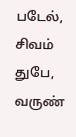படேல், சிவம் துபே, வருண்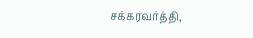சக்கரவர்த்தி,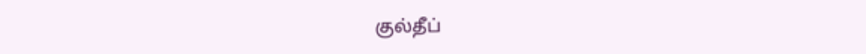குல்தீப்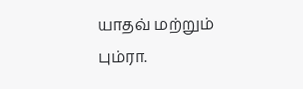யாதவ் மற்றும் பும்ரா.